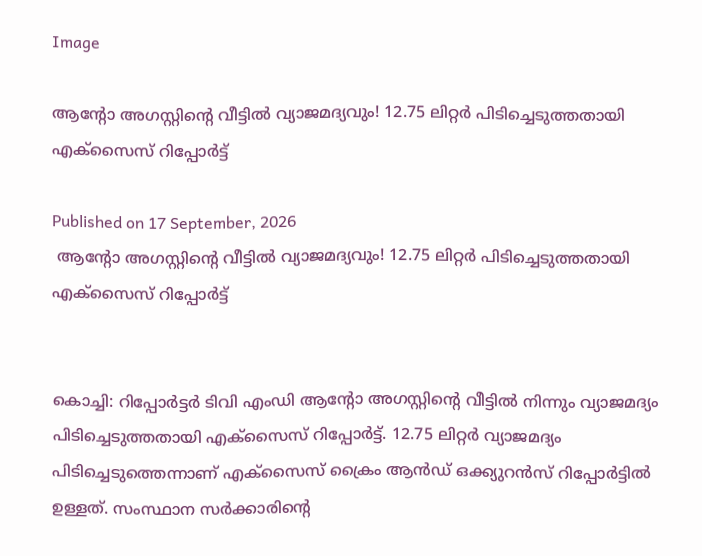Image

ആന്റോ അഗസ്റ്റിന്റെ വീട്ടില്‍ വ്യാജമദ്യവും! 12.75 ലിറ്റര്‍ പിടിച്ചെടുത്തതായി എക്സൈസ് റിപ്പോര്‍ട്ട്

Published on 17 September, 2026
 ആന്റോ അഗസ്റ്റിന്റെ വീട്ടില്‍ വ്യാജമദ്യവും! 12.75 ലിറ്റര്‍ പിടിച്ചെടുത്തതായി എക്സൈസ് റിപ്പോര്‍ട്ട്


കൊച്ചി: റിപ്പോര്‍ട്ടര്‍ ടിവി എംഡി ആന്റോ അഗസ്റ്റിന്റെ വീട്ടില്‍ നിന്നും വ്യാജമദ്യം പിടിച്ചെടുത്തതായി എക്സൈസ് റിപ്പോര്‍ട്ട്. 12.75 ലിറ്റര്‍ വ്യാജമദ്യം പിടിച്ചെടുത്തെന്നാണ് എക്‌സൈസ് ക്രൈം ആന്‍ഡ് ഒക്ക്യുറന്‍സ് റിപ്പോര്‍ട്ടില്‍ ഉള്ളത്. സംസ്ഥാന സര്‍ക്കാരിന്റെ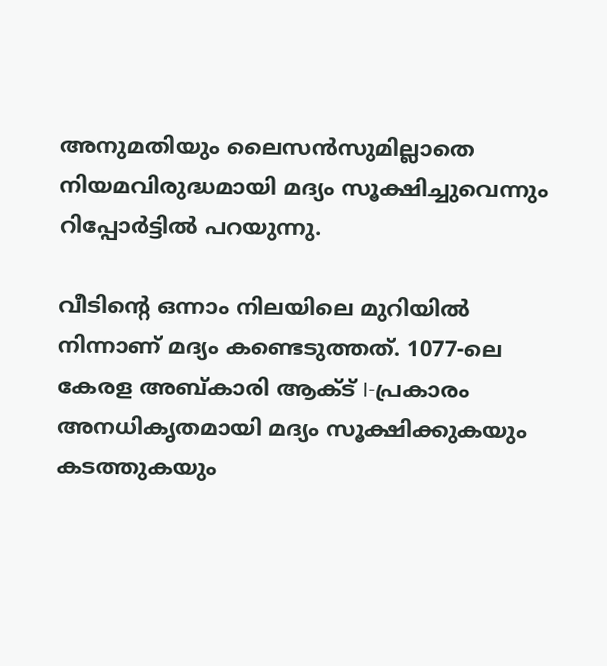അനുമതിയും ലൈസന്‍സുമില്ലാതെ നിയമവിരുദ്ധമായി മദ്യം സൂക്ഷിച്ചുവെന്നും റിപ്പോര്‍ട്ടില്‍ പറയുന്നു.

വീടിന്റെ ഒന്നാം നിലയിലെ മുറിയില്‍ നിന്നാണ് മദ്യം കണ്ടെടുത്തത്. 1077-ലെ കേരള അബ്കാരി ആക്ട് I-പ്രകാരം അനധികൃതമായി മദ്യം സൂക്ഷിക്കുകയും കടത്തുകയും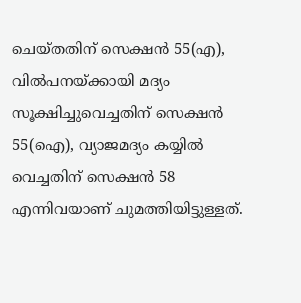ചെയ്തതിന് സെക്ഷന്‍ 55(എ), വില്‍പനയ്ക്കായി മദ്യം സൂക്ഷിച്ചുവെച്ചതിന് സെക്ഷന്‍ 55(ഐ), വ്യാജമദ്യം കയ്യില്‍ വെച്ചതിന് സെക്ഷന്‍ 58 എന്നിവയാണ് ചുമത്തിയിട്ടുള്ളത്.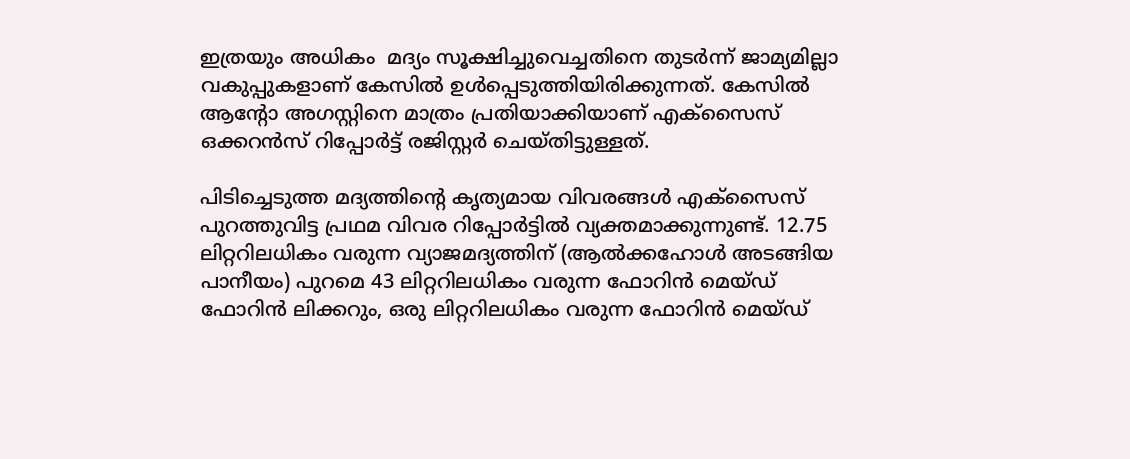ഇത്രയും അധികം  മദ്യം സൂക്ഷിച്ചുവെച്ചതിനെ തുടര്‍ന്ന് ജാമ്യമില്ലാ വകുപ്പുകളാണ് കേസില്‍ ഉള്‍പ്പെടുത്തിയിരിക്കുന്നത്. കേസില്‍ ആന്റോ അഗസ്റ്റിനെ മാത്രം പ്രതിയാക്കിയാണ് എക്‌സൈസ് ഒക്കറന്‍സ് റിപ്പോര്‍ട്ട് രജിസ്റ്റര്‍ ചെയ്തിട്ടുള്ളത്.

പിടിച്ചെടുത്ത മദ്യത്തിന്റെ കൃത്യമായ വിവരങ്ങള്‍ എക്‌സൈസ് പുറത്തുവിട്ട പ്രഥമ വിവര റിപ്പോര്‍ട്ടില്‍ വ്യക്തമാക്കുന്നുണ്ട്. 12.75 ലിറ്ററിലധികം വരുന്ന വ്യാജമദ്യത്തിന് (ആല്‍ക്കഹോള്‍ അടങ്ങിയ പാനീയം) പുറമെ 43 ലിറ്ററിലധികം വരുന്ന ഫോറിന്‍ മെയ്ഡ് ഫോറിന്‍ ലിക്കറും, ഒരു ലിറ്ററിലധികം വരുന്ന ഫോറിന്‍ മെയ്ഡ്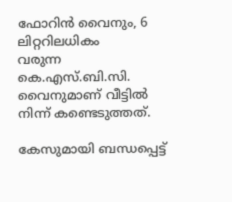ഫോറിന്‍ വൈനും, 6 ലിറ്ററിലധികം
വരുന്ന കെ.എസ്.ബി.സി. വൈനുമാണ് വീട്ടില്‍ നിന്ന് കണ്ടെടുത്തത്.

കേസുമായി ബന്ധപ്പെട്ട്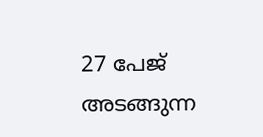27 പേജ് അടങ്ങുന്ന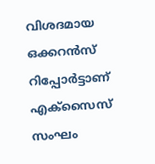വിശദമായ ഒക്കറന്‍സ് റിപ്പോര്‍ട്ടാണ് എക്‌സൈസ് സംഘം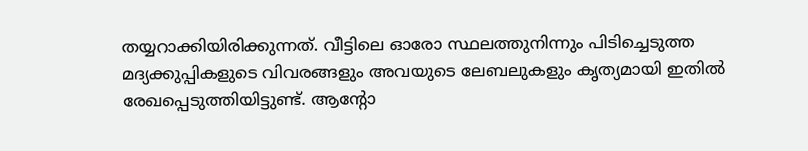തയ്യറാക്കിയിരിക്കുന്നത്. വീട്ടിലെ ഓരോ സ്ഥലത്തുനിന്നും പിടിച്ചെടുത്ത മദ്യക്കുപ്പികളുടെ വിവരങ്ങളും അവയുടെ ലേബലുകളും കൃത്യമായി ഇതില്‍ രേഖപ്പെടുത്തിയിട്ടുണ്ട്. ആന്റോ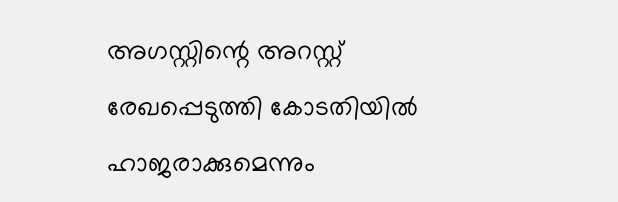അഗസ്റ്റിന്റെ അറസ്റ്റ് രേഖപ്പെടുത്തി കോടതിയില്‍ ഹാജരാക്കുമെന്നും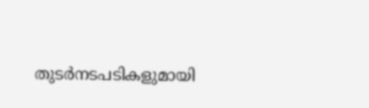തുടര്‍നടപടികളുമായി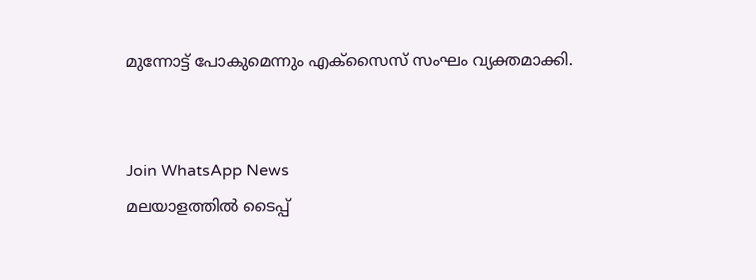മുന്നോട്ട് പോകുമെന്നും എക്‌സൈസ് സംഘം വ്യക്തമാക്കി.


Join WhatsApp News
മലയാളത്തില്‍ ടൈപ്പ്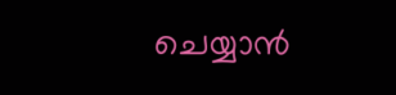ചെയ്യാന്‍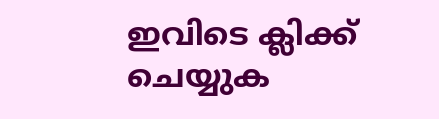ഇവിടെ ക്ലിക്ക് ചെയ്യുക